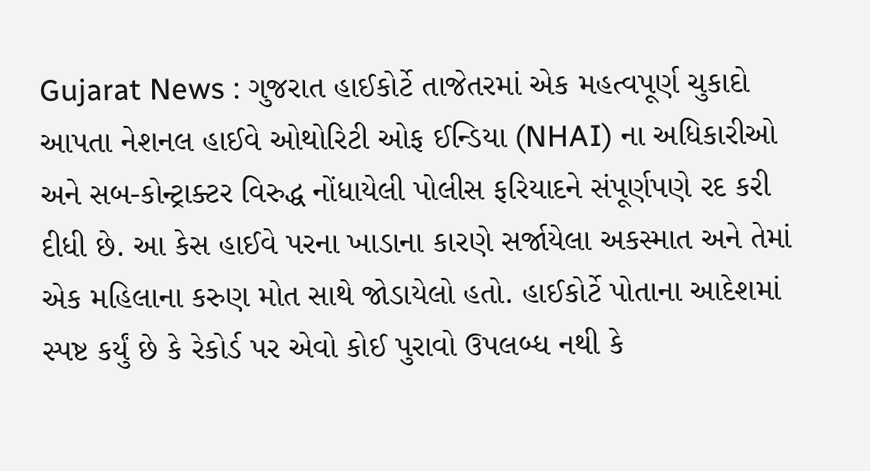Gujarat News : ગુજરાત હાઈકોર્ટે તાજેતરમાં એક મહત્વપૂર્ણ ચુકાદો આપતા નેશનલ હાઈવે ઓથોરિટી ઓફ ઈન્ડિયા (NHAI) ના અધિકારીઓ અને સબ-કોન્ટ્રાક્ટર વિરુદ્ધ નોંધાયેલી પોલીસ ફરિયાદને સંપૂર્ણપણે રદ કરી દીધી છે. આ કેસ હાઈવે પરના ખાડાના કારણે સર્જાયેલા અકસ્માત અને તેમાં એક મહિલાના કરુણ મોત સાથે જોડાયેલો હતો. હાઈકોર્ટે પોતાના આદેશમાં સ્પષ્ટ કર્યું છે કે રેકોર્ડ પર એવો કોઈ પુરાવો ઉપલબ્ધ નથી કે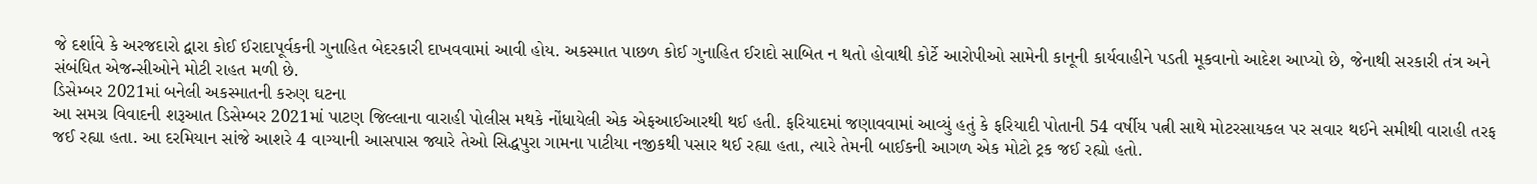જે દર્શાવે કે અરજદારો દ્વારા કોઈ ઈરાદાપૂર્વકની ગુનાહિત બેદરકારી દાખવવામાં આવી હોય. અકસ્માત પાછળ કોઈ ગુનાહિત ઈરાદો સાબિત ન થતો હોવાથી કોર્ટે આરોપીઓ સામેની કાનૂની કાર્યવાહીને પડતી મૂકવાનો આદેશ આપ્યો છે, જેનાથી સરકારી તંત્ર અને સંબંધિત એજન્સીઓને મોટી રાહત મળી છે.
ડિસેમ્બર 2021માં બનેલી અકસ્માતની કરુણ ઘટના
આ સમગ્ર વિવાદની શરૂઆત ડિસેમ્બર 2021માં પાટણ જિલ્લાના વારાહી પોલીસ મથકે નોંધાયેલી એક એફઆઈઆરથી થઈ હતી. ફરિયાદમાં જણાવવામાં આવ્યું હતું કે ફરિયાદી પોતાની 54 વર્ષીય પત્ની સાથે મોટરસાયકલ પર સવાર થઈને સમીથી વારાહી તરફ જઈ રહ્યા હતા. આ દરમિયાન સાંજે આશરે 4 વાગ્યાની આસપાસ જ્યારે તેઓ સિદ્ધપુરા ગામના પાટીયા નજીકથી પસાર થઈ રહ્યા હતા, ત્યારે તેમની બાઈકની આગળ એક મોટો ટ્રક જઈ રહ્યો હતો.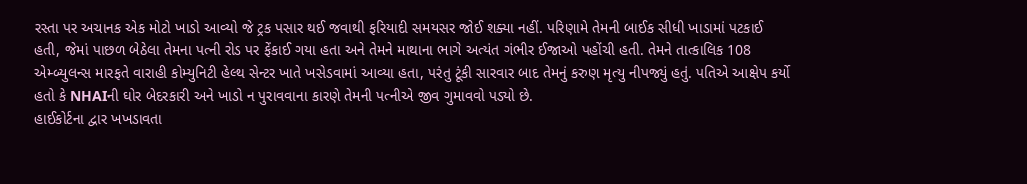રસ્તા પર અચાનક એક મોટો ખાડો આવ્યો જે ટ્રક પસાર થઈ જવાથી ફરિયાદી સમયસર જોઈ શક્યા નહીં. પરિણામે તેમની બાઈક સીધી ખાડામાં પટકાઈ હતી, જેમાં પાછળ બેઠેલા તેમના પત્ની રોડ પર ફેંકાઈ ગયા હતા અને તેમને માથાના ભાગે અત્યંત ગંભીર ઈજાઓ પહોંચી હતી. તેમને તાત્કાલિક 108 એમ્બ્યુલન્સ મારફતે વારાહી કોમ્યુનિટી હેલ્થ સેન્ટર ખાતે ખસેડવામાં આવ્યા હતા, પરંતુ ટૂંકી સારવાર બાદ તેમનું કરુણ મૃત્યુ નીપજ્યું હતું. પતિએ આક્ષેપ કર્યો હતો કે NHAIની ઘોર બેદરકારી અને ખાડો ન પુરાવવાના કારણે તેમની પત્નીએ જીવ ગુમાવવો પડ્યો છે.
હાઈકોર્ટના દ્વાર ખખડાવતા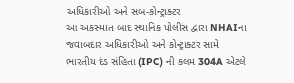અધિકારીઓ અને સબ-કોન્ટ્રાક્ટર
આ અકસ્માત બાદ સ્થાનિક પોલીસ દ્વારા NHAIના જવાબદાર અધિકારીઓ અને કોન્ટ્રાક્ટર સામે ભારતીય દંડ સંહિતા (IPC) ની કલમ 304A એટલે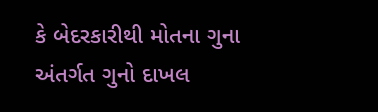કે બેદરકારીથી મોતના ગુના અંતર્ગત ગુનો દાખલ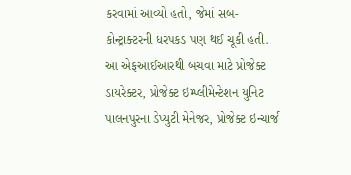કરવામાં આવ્યો હતો, જેમાં સબ-કોન્ટ્રાક્ટરની ધરપકડ પણ થઈ ચૂકી હતી. આ એફઆઈઆરથી બચવા માટે પ્રોજેક્ટ ડાયરેક્ટર, પ્રોજેક્ટ ઇમ્પ્લીમેન્ટેશન યુનિટ પાલનપુરના ડેપ્યુટી મેનેજર, પ્રોજેક્ટ ઇન્ચાર્જ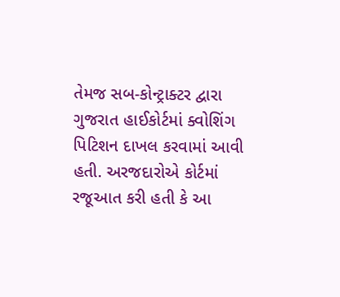તેમજ સબ-કોન્ટ્રાક્ટર દ્વારા ગુજરાત હાઈકોર્ટમાં ક્વોશિંગ પિટિશન દાખલ કરવામાં આવી હતી. અરજદારોએ કોર્ટમાં રજૂઆત કરી હતી કે આ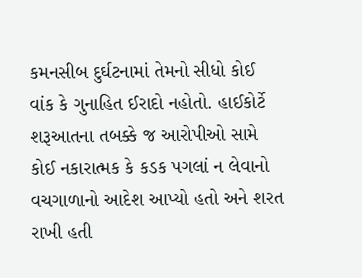કમનસીબ દુર્ઘટનામાં તેમનો સીધો કોઈ વાંક કે ગુનાહિત ઈરાદો નહોતો. હાઈકોર્ટે શરૂઆતના તબક્કે જ આરોપીઓ સામે કોઈ નકારાત્મક કે કડક પગલાં ન લેવાનો વચગાળાનો આદેશ આપ્યો હતો અને શરત રાખી હતી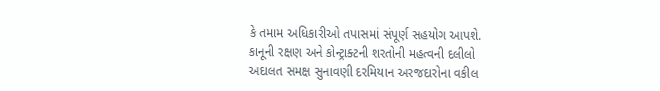કે તમામ અધિકારીઓ તપાસમાં સંપૂર્ણ સહયોગ આપશે.
કાનૂની રક્ષણ અને કોન્ટ્રાક્ટની શરતોની મહત્વની દલીલો
અદાલત સમક્ષ સુનાવણી દરમિયાન અરજદારોના વકીલ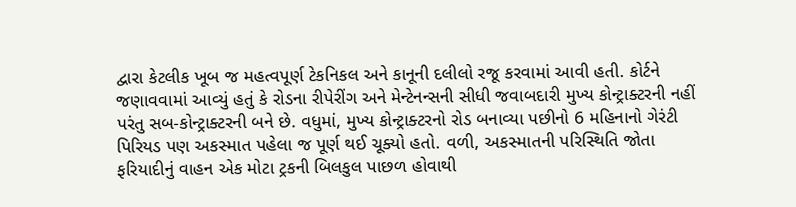દ્વારા કેટલીક ખૂબ જ મહત્વપૂર્ણ ટેકનિકલ અને કાનૂની દલીલો રજૂ કરવામાં આવી હતી. કોર્ટને જણાવવામાં આવ્યું હતું કે રોડના રીપેરીંગ અને મેન્ટેનન્સની સીધી જવાબદારી મુખ્ય કોન્ટ્રાક્ટરની નહીં પરંતુ સબ-કોન્ટ્રાક્ટરની બને છે. વધુમાં, મુખ્ય કોન્ટ્રાક્ટરનો રોડ બનાવ્યા પછીનો 6 મહિનાનો ગેરંટી પિરિયડ પણ અકસ્માત પહેલા જ પૂર્ણ થઈ ચૂક્યો હતો. વળી, અકસ્માતની પરિસ્થિતિ જોતા ફરિયાદીનું વાહન એક મોટા ટ્રકની બિલકુલ પાછળ હોવાથી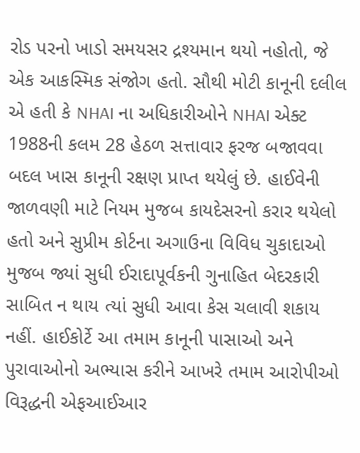રોડ પરનો ખાડો સમયસર દ્રશ્યમાન થયો નહોતો, જે એક આકસ્મિક સંજોગ હતો. સૌથી મોટી કાનૂની દલીલ એ હતી કે NHAI ના અધિકારીઓને NHAI એક્ટ 1988ની કલમ 28 હેઠળ સત્તાવાર ફરજ બજાવવા બદલ ખાસ કાનૂની રક્ષણ પ્રાપ્ત થયેલું છે. હાઈવેની જાળવણી માટે નિયમ મુજબ કાયદેસરનો કરાર થયેલો હતો અને સુપ્રીમ કોર્ટના અગાઉના વિવિધ ચુકાદાઓ મુજબ જ્યાં સુધી ઈરાદાપૂર્વકની ગુનાહિત બેદરકારી સાબિત ન થાય ત્યાં સુધી આવા કેસ ચલાવી શકાય નહીં. હાઈકોર્ટે આ તમામ કાનૂની પાસાઓ અને પુરાવાઓનો અભ્યાસ કરીને આખરે તમામ આરોપીઓ વિરૂદ્ધની એફઆઈઆર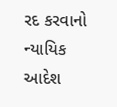રદ કરવાનો ન્યાયિક આદેશ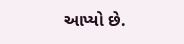આપ્યો છે.